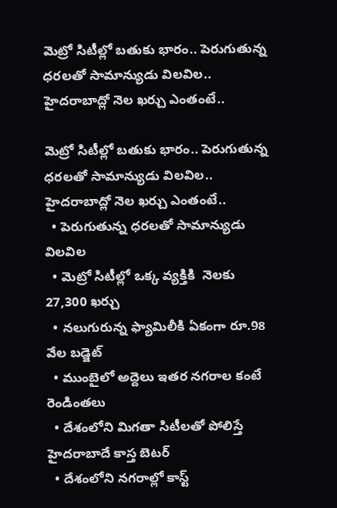మెట్రో సిటీల్లో బతుకు భారం.. పెరుగుతున్న ధరలతో సామాన్యుడు విలవిల.. హైదరాబాద్లో నెల ఖర్చు ఎంతంటే..

మెట్రో సిటీల్లో బతుకు భారం.. పెరుగుతున్న ధరలతో సామాన్యుడు విలవిల.. హైదరాబాద్లో నెల ఖర్చు ఎంతంటే..
  • పెరుగుతున్న ధరలతో సామాన్యుడు విలవిల
  • మెట్రో సిటీల్లో ఒక్క వ్యక్తికి  నెలకు 27,300 ఖర్చు
  • నలుగురున్న ఫ్యామిలీకి ఏకంగా రూ.98 వేల బడ్జెట్
  • ముంబైలో అద్దెలు ఇతర నగరాల కంటే రెండింతలు
  • దేశంలోని మిగతా సిటీలతో పోలిస్తే హైదరాబాదే కాస్త బెటర్
  • దేశంలోని నగరాల్లో కాస్ట్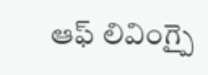ఆఫ్ లివింగ్పై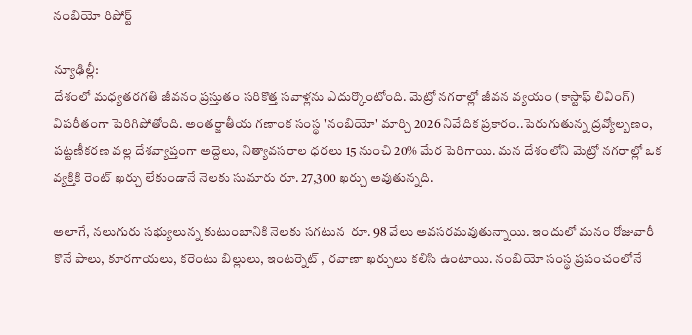నంబియో రిపోర్ట్

న్యూఢిల్లీ:
దేశంలో మధ్యతరగతి జీవనం ప్రస్తుతం సరికొత్త సవాళ్లను ఎదుర్కొంటోంది. మెట్రో నగరాల్లో జీవన వ్యయం (కాస్టాఫ్ లివింగ్) విపరీతంగా పెరిగిపోతోంది. అంతర్జాతీయ గణాంక సంస్థ 'నంబియో' మార్చి 2026 నివేదిక ప్రకారం..పెరుగుతున్న ద్రవ్యోల్బణం, పట్టణీకరణ వల్ల దేశవ్యాప్తంగా అద్దెలు, నిత్యావసరాల ధరలు 15 నుంచి 20% మేర పెరిగాయి. మన దేశంలోని మెట్రో నగరాల్లో ఒక వ్యక్తికి రెంట్ ఖర్చు లేకుండానే నెలకు సుమారు రూ. 27,300 ఖర్చు అవుతున్నది.

అలాగే, నలుగురు సభ్యులున్న కుటుంబానికి నెలకు సగటున  రూ. 98 వేలు అవసరమవుతున్నాయి. ఇందులో మనం రోజువారీ కొనే పాలు, కూరగాయలు, కరెంటు బిల్లులు, ఇంటర్నెట్ , రవాణా ఖర్చులు కలిసి ఉంటాయి. నంబియో సంస్థ ప్రపంచంలోనే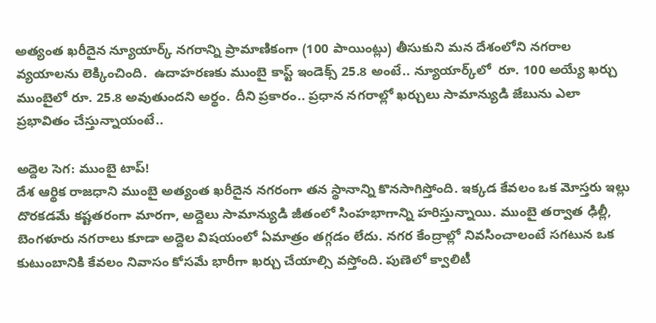అత్యంత ఖరీదైన న్యూయార్క్ నగరాన్ని ప్రామాణికంగా (100 పాయింట్లు) తీసుకుని మన దేశంలోని నగరాల వ్యయాలను లెక్కించింది.  ఉదాహరణకు ముంబై కాస్ట్ ఇండెక్స్ 25.8 అంటే.. న్యూయార్క్‌‌లో  రూ. 100 అయ్యే ఖర్చు ముంబైలో రూ. 25.8 అవుతుందని అర్థం. దీని ప్రకారం.. ప్రధాన నగరాల్లో ఖర్చులు సామాన్యుడి జేబును ఎలా ప్రభావితం చేస్తున్నాయంటే..

అద్దెల సెగ: ముంబై టాప్!
దేశ ఆర్థిక రాజధాని ముంబై అత్యంత ఖరీదైన నగరంగా తన స్థానాన్ని కొనసాగిస్తోంది. ఇక్కడ కేవలం ఒక మోస్తరు ఇల్లు దొరకడమే కష్టతరంగా మారగా, అద్దెలు సామాన్యుడి జీతంలో సింహభాగాన్ని హరిస్తున్నాయి. ముంబై తర్వాత ఢిల్లీ, బెంగళూరు నగరాలు కూడా అద్దెల విషయంలో ఏమాత్రం తగ్గడం లేదు. నగర కేంద్రాల్లో నివసించాలంటే సగటున ఒక కుటుంబానికి కేవలం నివాసం కోసమే భారీగా ఖర్చు చేయాల్సి వస్తోంది. పుణెలో క్వాలిటీ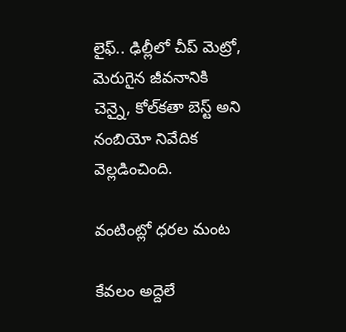లైఫ్.. ఢిల్లీలో చీప్ మెట్రో, మెరుగైన జీవనానికి చెన్నై, కోల్‌‌కతా బెస్ట్ అని నంబియో నివేదిక వెల్లడించింది.

వంటింట్లో ధరల మంట

కేవలం అద్దెలే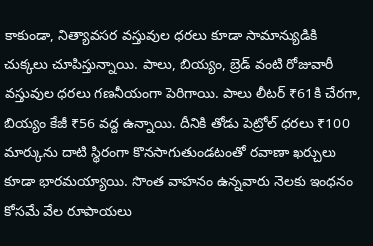కాకుండా, నిత్యావసర వస్తువుల ధరలు కూడా సామాన్యుడికి చుక్కలు చూపిస్తున్నాయి. పాలు, బియ్యం, బ్రెడ్ వంటి రోజువారీ వస్తువుల ధరలు గణనీయంగా పెరిగాయి. పాలు లీటర్ ₹61కి చేరగా, బియ్యం కేజీ ₹56 వద్ద ఉన్నాయి. దీనికి తోడు పెట్రోల్ ధరలు ₹100 మార్కును దాటి స్థిరంగా కొనసాగుతుండటంతో రవాణా ఖర్చులు కూడా భారమయ్యాయి. సొంత వాహనం ఉన్నవారు నెలకు ఇంధనం కోసమే వేల రూపాయలు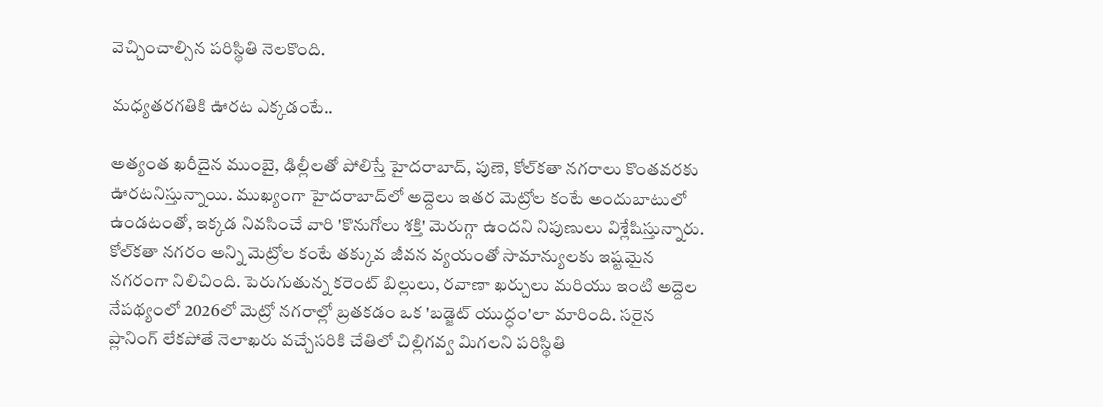వెచ్చించాల్సిన పరిస్థితి నెలకొంది.

మధ్యతరగతికి ఊరట ఎక్కడంటే..

అత్యంత ఖరీదైన ముంబై, ఢిల్లీలతో పోలిస్తే హైదరాబాద్, పుణె, కోల్‌‌కతా నగరాలు కొంతవరకు ఊరటనిస్తున్నాయి. ముఖ్యంగా హైదరాబాద్‌‌లో అద్దెలు ఇతర మెట్రోల కంటే అందుబాటులో ఉండటంతో, ఇక్కడ నివసించే వారి 'కొనుగోలు శక్తి' మెరుగ్గా ఉందని నిపుణులు విశ్లేషిస్తున్నారు. కోల్‌‌కతా నగరం అన్ని మెట్రోల కంటే తక్కువ జీవన వ్యయంతో సామాన్యులకు ఇష్టమైన నగరంగా నిలిచింది. పెరుగుతున్న కరెంట్ బిల్లులు, రవాణా ఖర్చులు మరియు ఇంటి అద్దెల నేపథ్యంలో 2026లో మెట్రో నగరాల్లో బ్రతకడం ఒక 'బడ్జెట్ యుద్ధం'లా మారింది. సరైన ప్లానింగ్ లేకపోతే నెలాఖరు వచ్చేసరికి చేతిలో చిల్లిగవ్వ మిగలని పరిస్థితి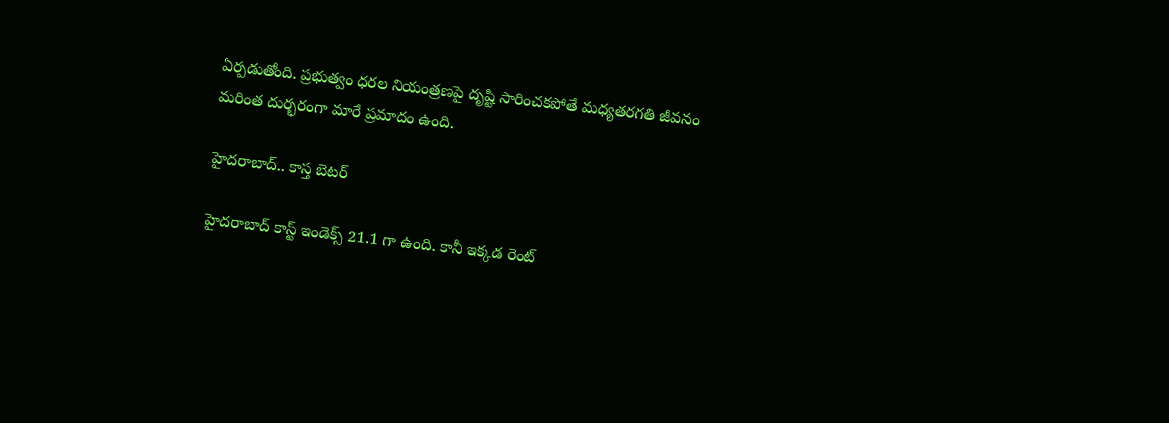ఏర్పడుతోంది. ప్రభుత్వం ధరల నియంత్రణపై దృష్టి సారించకపోతే మధ్యతరగతి జీవనం
మరింత దుర్భరంగా మారే ప్రమాదం ఉంది.

హైదరాబాద్.. కాస్త బెటర్

హైదరాబాద్ కాస్ట్ ఇండెక్స్ 21.1 గా ఉంది. కానీ ఇక్కడ రెంట్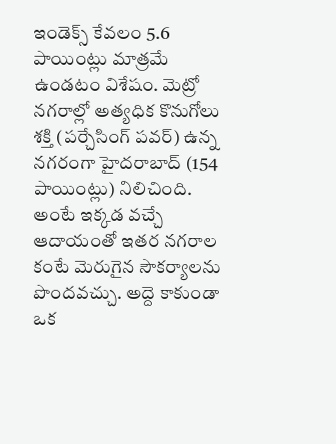ఇండెక్స్ కేవలం 5.6 పాయింట్లు మాత్రమే ఉండటం విశేషం. మెట్రో నగరాల్లో అత్యధిక కొనుగోలు శక్తి (పర్చేసింగ్ పవర్) ఉన్న నగరంగా హైదరాబాద్ (154 పాయింట్లు) నిలిచింది. అంటే ఇక్కడ వచ్చే ఆదాయంతో ఇతర నగరాల కంటే మెరుగైన సౌకర్యాలను పొందవచ్చు. అద్దె కాకుండా ఒక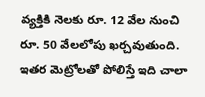వ్యక్తికి నెలకు రూ. 12 వేల నుంచి రూ. 50 వేలలోపు ఖర్చవుతుంది. ఇతర మెట్రోలతో పోలిస్తే ఇది చాలా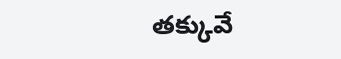తక్కువే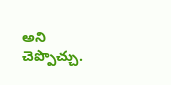అని చెప్పొచ్చు.